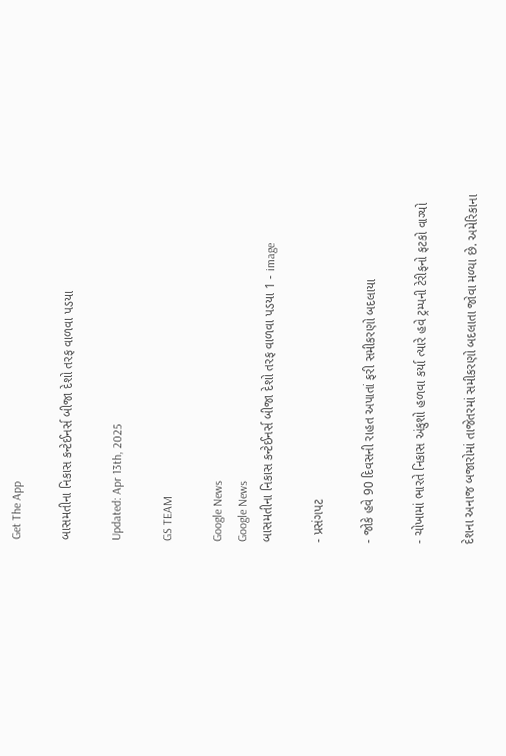Get The App

બાસમતીના નિકાસ કન્ટેઈનર્સ બીજા દેશો તરફ વાળવા પડયા

Updated: Apr 13th, 2025

GS TEAM

Google News
Google News
બાસમતીના નિકાસ કન્ટેઈનર્સ બીજા દેશો તરફ વાળવા પડયા 1 - image

- પ્રસંગપટ

- જોકે હવે 90 દિવસની રાહત અપાતાં ફરી સમીકરણો બદલાયા

- ચોખામાં ભારતે નિકાસ અંકુશો હળવા કર્યા ત્યારે હવે ટ્રમ્પની ટેરીફનો ફટકો વાગ્યો

દેશના અનાજ બજારોમાં તાજેતરમાં સમીકરણો બદલાતા જોવા મળ્યા છે. અમેરિકાના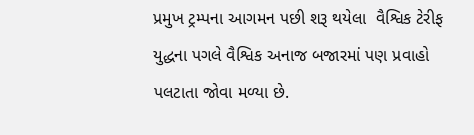પ્રમુખ ટ્રમ્પના આગમન પછી શરૂ થયેલા  વૈશ્વિક ટેરીફ યુદ્ધના પગલે વૈશ્વિક અનાજ બજારમાં પણ પ્રવાહો પલટાતા જોવા મળ્યા છે.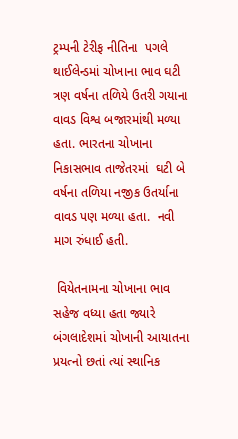ટ્રમ્પની ટેરીફ નીતિના  પગલે થાઈલેન્ડમાં ચોખાના ભાવ ઘટી ત્રણ વર્ષના તળિયે ઉતરી ગયાના વાવડ વિશ્વ બજારમાંથી મળ્યા હતા. ભારતના ચોખાના નિકાસભાવ તાજેતરમાં  ઘટી બે વર્ષના તળિયા નજીક ઉતર્યાના વાવડ પણ મળ્યા હતા.  નવી માગ રુંધાઈ હતી.

 વિયેતનામના ચોખાના ભાવ સહેજ વધ્યા હતા જ્યારે બંગલાદેશમાં ચોખાની આયાતના પ્રયત્નો છતાં ત્યાં સ્થાનિક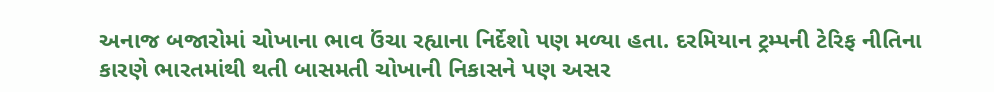અનાજ બજારોમાં ચોખાના ભાવ ઉંચા રહ્યાના નિર્દેશો પણ મળ્યા હતા. દરમિયાન ટ્રમ્પની ટેરિફ નીતિના કારણે ભારતમાંથી થતી બાસમતી ચોખાની નિકાસને પણ અસર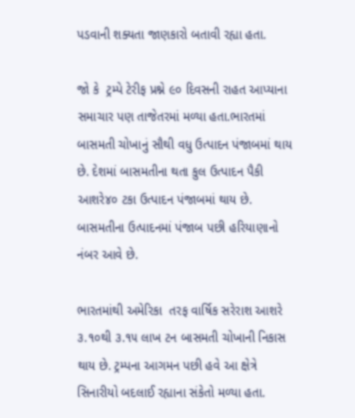પડવાની શક્યતા જાણકારો બતાવી રહ્યા હતા.

જો કે  ટ્રમ્પે ટેરીફ પ્રશ્ને ૯૦ દિવસની રાહત આપ્યાના સમાચાર પણ તાજેતરમાં મળ્યા હતા.ભારતમાં બાસમતી ચોખાનું સૌથી વધુ ઉત્પાદન પંજાબમાં થાય છે. દેશમાં બાસમતીના થતા કુલ ઉત્પાદન પૈકી આશરે૪૦ ટકા ઉત્પાદન પંજાબમાં થાય છે. બાસમતીના ઉત્પાદનમાં પંજાબ પછી હરિયાણાનો નંબર આવે છે.

ભારતમાંથી અમેરિકા  તરફ વાર્ષિક સરેરાશ આશરે ૩.૧૦થી ૩.૧૫ લાખ ટન બાસમતી ચોખાની નિકાસ થાય છે. ટ્રમ્પના આગમન પછી હવે આ ક્ષેત્રે સિનારીયો બદલાઈ રહ્યાના સંકેતો મળ્યા હતા.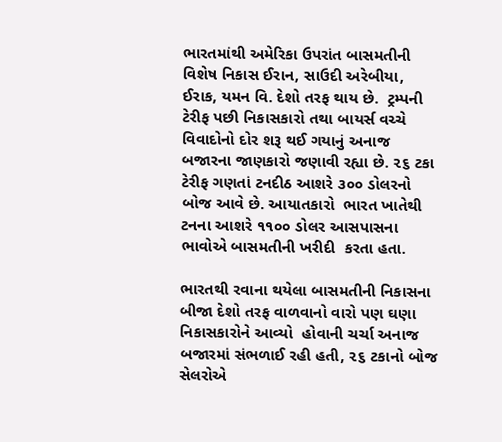ભારતમાંથી અમેરિકા ઉપરાંત બાસમતીની વિશેષ નિકાસ ઈરાન, સાઉદી અરેબીયા, ઈરાક, યમન વિ. દેશો તરફ થાય છે.  ટ્રમ્પની ટેરીફ પછી નિકાસકારો તથા બાયર્સ વચ્ચે વિવાદોનો દોર શરૂ થઈ ગયાનું અનાજ બજારના જાણકારો જણાવી રહ્યા છે. ૨૬ ટકા ટેરીફ ગણતાં ટનદીઠ આશરે ૩૦૦ ડોલરનો બોજ આવે છે. આયાતકારો  ભારત ખાતેથી ટનના આશરે ૧૧૦૦ ડોલર આસપાસના ભાવોએ બાસમતીની ખરીદી  કરતા હતા.

ભારતથી રવાના થયેલા બાસમતીની નિકાસના બીજા દેશો તરફ વાળવાનો વારો પણ ઘણા નિકાસકારોને આવ્યો  હોવાની ચર્ચા અનાજ બજારમાં સંભળાઈ રહી હતી, ૨૬ ટકાનો બોજ સેલરોએ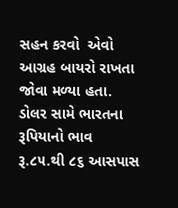સહન કરવો  એવો આગ્રહ બાયરો રાખતા જોવા મળ્યા હતા. ડોલર સામે ભારતના રૂપિયાનો ભાવ રૂ.૮૫.થી ૮૬ આસપાસ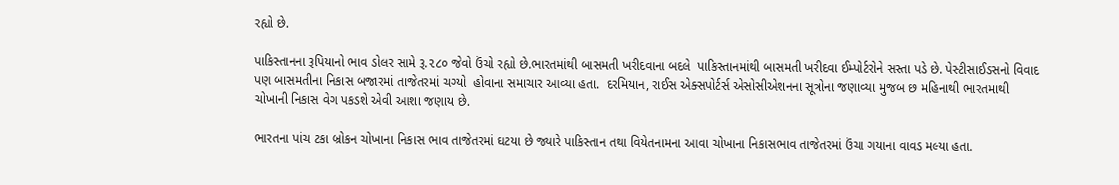રહ્યો છે.

પાકિસ્તાનના રૂપિયાનો ભાવ ડોલર સામે રૂ.૨૮૦ જેવો ઉંચો રહ્યો છે.ભારતમાંથી બાસમતી ખરીદવાના બદલે  પાકિસ્તાનમાંથી બાસમતી ખરીદવા ઈમ્પોર્ટરોને સસ્તા પડે છે. પેસ્ટીસાઈડસનો વિવાદ પણ બાસમતીના નિકાસ બજારમાં તાજેતરમાં ચગ્યો  હોવાના સમાચાર આવ્યા હતા.  દરમિયાન, રાઈસ એક્સપોર્ટર્સ એસોસીએશનના સૂત્રોના જણાવ્યા મુજબ છ મહિનાથી ભારતમાથી ચોખાની નિકાસ વેગ પકડશે એવી આશા જણાય છે.

ભારતના પાંચ ટકા બ્રોકન ચોખાના નિકાસ ભાવ તાજેતરમાં ઘટયા છે જ્યારે પાકિસ્તાન તથા વિયેતનામના આવા ચોખાના નિકાસભાવ તાજેતરમાં ઉંચા ગયાના વાવડ મલ્યા હતા.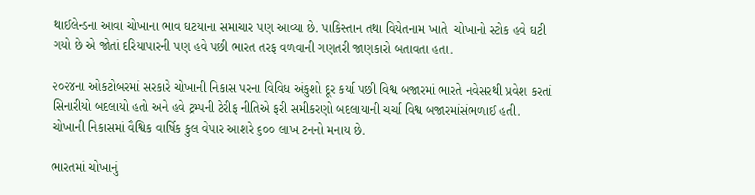થાઈલેન્ડના આવા ચોખાના ભાવ ઘટયાના સમાચાર પણ આવ્યા છે. પાકિસ્તાન તથા વિયેતનામ ખાતે  ચોખાનો સ્ટોક હવે ઘટી ગયો છે એ જોતાં દરિયાપારની પણ હવે પછી ભારત તરફ વળવાની ગણતરી જાણકારો બતાવતા હતા.

૨૦૨૪ના ઓકટોબરમાં સરકારે ચોખાની નિકાસ પરના વિવિધ અંકુશો દૂર કર્યા પછી વિશ્વ બજારમાં ભારતે નવેસરથી પ્રવેશ કરતાં સિનારીયો બદલાયો હતો અને હવે ટ્રમ્પની ટેરીફ નીતિએ ફરી સમીકરણો બદલાયાની ચર્ચા વિશ્વ બજારમાંસંભળાઈ હતી. ચોખાની નિકાસમાં વૈશ્વિક વાર્ષિક કુલ વેપાર આશરે ૬૦૦ લાખ ટનનો મનાય છે.

ભારતમાં ચોખાનું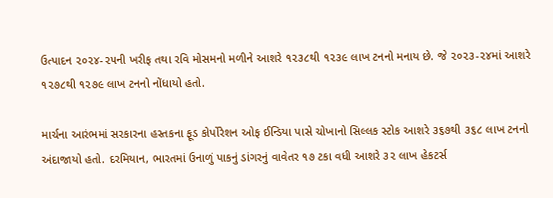ઉત્પાદન ૨૦૨૪-૨૫ની ખરીફ તથા રવિ મોસમનો મળીને આશરે ૧૨૩૮થી ૧૨૩૯ લાખ ટનનો મનાય છે. જે ૨૦૨૩-૨૪માં આશરે ૧૨૭૮થી ૧૨૭૯ લાખ ટનનો નોંધાયો હતો.

માર્ચના આરંભમાં સરકારના હસ્તકના ફૂડ કોર્પોરેશન ઓફ ઈન્ડિયા પાસે ચોખાનો સિલ્લક સ્ટોક આશરે ૩૬૭થી ૩૬૮ લાખ ટનનો અંદાજાયો હતો. દરમિયાન, ભારતમાં ઉનાળું પાકનું ડાંગરનું વાવેતર ૧૭ ટકા વધી આશરે ૩૨ લાખ હેકટર્સ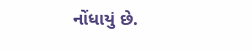નોંધાયું છે.